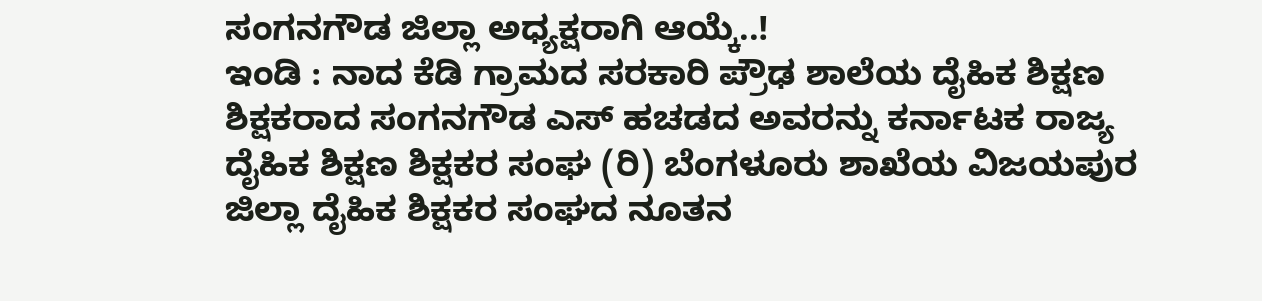ಸಂಗನಗೌಡ ಜಿಲ್ಲಾ ಅಧ್ಯಕ್ಷರಾಗಿ ಆಯ್ಕೆ..!
ಇಂಡಿ : ನಾದ ಕೆಡಿ ಗ್ರಾಮದ ಸರಕಾರಿ ಪ್ರೌಢ ಶಾಲೆಯ ದೈಹಿಕ ಶಿಕ್ಷಣ ಶಿಕ್ಷಕರಾದ ಸಂಗನಗೌಡ ಎಸ್ ಹಚಡದ ಅವರನ್ನು ಕರ್ನಾಟಕ ರಾಜ್ಯ ದೈಹಿಕ ಶಿಕ್ಷಣ ಶಿಕ್ಷಕರ ಸಂಘ (ರಿ) ಬೆಂಗಳೂರು ಶಾಖೆಯ ವಿಜಯಪುರ ಜಿಲ್ಲಾ ದೈಹಿಕ ಶಿಕ್ಷಕರ ಸಂಘದ ನೂತನ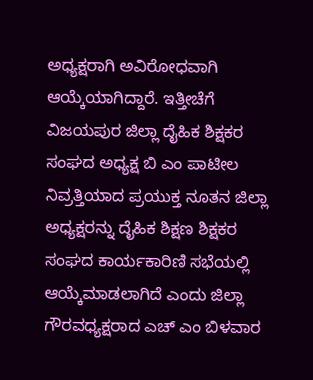ಅಧ್ಯಕ್ಷರಾಗಿ ಅವಿರೋಧವಾಗಿ ಆಯ್ಕೆಯಾಗಿದ್ದಾರೆ. ಇತ್ತೀಚೆಗೆ ವಿಜಯಪುರ ಜಿಲ್ಲಾ ದೈಹಿಕ ಶಿಕ್ಷಕರ ಸಂಘದ ಅಧ್ಯಕ್ಷ ಬಿ ಎಂ ಪಾಟೀಲ ನಿವ್ರತ್ತಿಯಾದ ಪ್ರಯುಕ್ತ ನೂತನ ಜಿಲ್ಲಾ ಅಧ್ಯಕ್ಷರನ್ನು ದೈಹಿಕ ಶಿಕ್ಷಣ ಶಿಕ್ಷಕರ ಸಂಘದ ಕಾರ್ಯಕಾರಿಣಿ ಸಭೆಯಲ್ಲಿ ಆಯ್ಕೆಮಾಡಲಾಗಿದೆ ಎಂದು ಜಿಲ್ಲಾ ಗೌರವಧ್ಯಕ್ಷರಾದ ಎಚ್ ಎಂ ಬಿಳವಾರ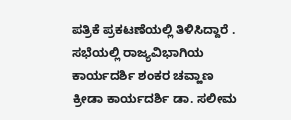ಪತ್ರಿಕೆ ಪ್ರಕಟಣೆಯಲ್ಲಿ ತಿಳಿಸಿದ್ದಾರೆ . ಸಭೆಯಲ್ಲಿ ರಾಜ್ಯವಿಭಾಗಿಯ ಕಾರ್ಯದರ್ಶಿ ಶಂಕರ ಚವ್ಹಾಣ ಕ್ರೀಡಾ ಕಾರ್ಯದರ್ಶಿ ಡಾ. ಸಲೀಮ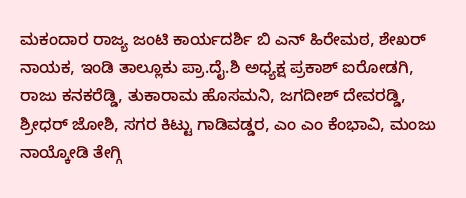ಮಕಂದಾರ ರಾಜ್ಯ ಜಂಟಿ ಕಾರ್ಯದರ್ಶಿ ಬಿ ಎನ್ ಹಿರೇಮಠ, ಶೇಖರ್ ನಾಯಕ, ಇಂಡಿ ತಾಲ್ಲೂಕು ಪ್ರಾ.ದೈ.ಶಿ ಅಧ್ಯಕ್ಷ ಪ್ರಕಾಶ್ ಐರೋಡಗಿ, ರಾಜು ಕನಕರೆಡ್ಡಿ, ತುಕಾರಾಮ ಹೊಸಮನಿ, ಜಗದೀಶ್ ದೇವರಡ್ಡಿ, ಶ್ರೀಧರ್ ಜೋಶಿ, ಸಗರ ಕಿಟ್ಟು ಗಾಡಿವಡ್ಡರ, ಎಂ ಎಂ ಕೆಂಭಾವಿ, ಮಂಜು ನಾಯ್ಕೋಡಿ ತೇಗ್ಗಿ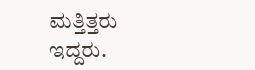ಮತ್ತಿತ್ತರು ಇದ್ದರು.